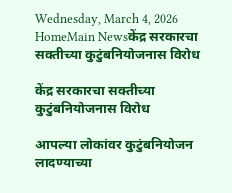Wednesday, March 4, 2026
HomeMain Newsकेंद्र सरकारचा सक्तीच्या कुटुंबनियोजनास विरोध

केंद्र सरकारचा सक्तीच्या कुटुंबनियोजनास विरोध

आपल्या लोकांवर कुटुंबनियोजन लादण्याच्या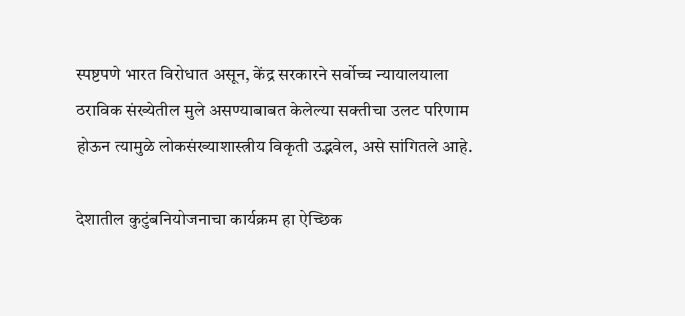स्पष्टपणे भारत विरोधात असून, केंद्र सरकारने सर्वोच्च न्यायालयाला ठराविक संख्येतील मुले असण्याबाबत केलेल्या सक्तीचा उलट परिणाम होऊन त्यामुळे लोकसंख्याशास्त्रीय विकृती उद्भवेल, असे सांगितले आहे.

देशातील कुटुंबनियोजनाचा कार्यक्रम हा ऐच्छिक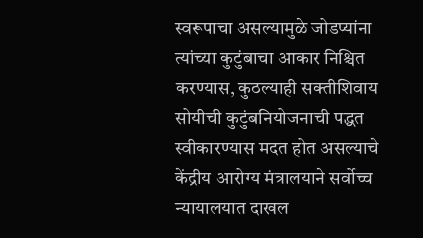स्वरूपाचा असल्यामुळे जोडप्यांना त्यांच्या कुटुंबाचा आकार निश्चित करण्यास, कुठल्याही सक्तीशिवाय सोयीची कुटुंबनियोजनाची पद्धत स्वीकारण्यास मदत होत असल्याचे केंद्रीय आरोग्य मंत्रालयाने सर्वोच्च न्यायालयात दाखल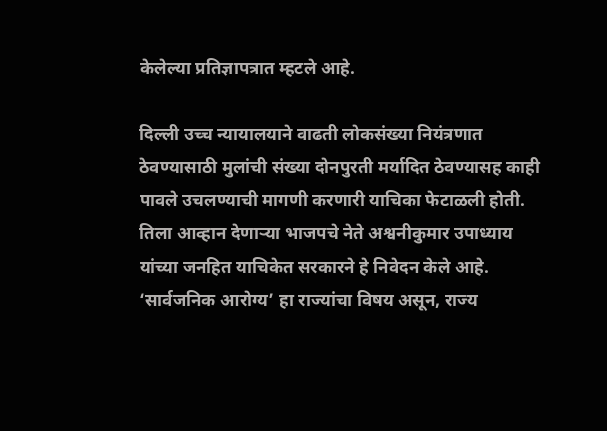केलेल्या प्रतिज्ञापत्रात म्हटले आहे.

दिल्ली उच्च न्यायालयाने वाढती लोकसंख्या नियंत्रणात ठेवण्यासाठी मुलांची संख्या दोनपुरती मर्यादित ठेवण्यासह काही पावले उचलण्याची मागणी करणारी याचिका फेटाळली होती. तिला आव्हान देणाऱ्या भाजपचे नेते अश्वनीकुमार उपाध्याय यांच्या जनहित याचिकेत सरकारने हे निवेदन केले आहे. ‘सार्वजनिक आरोग्य’ हा राज्यांचा विषय असून, राज्य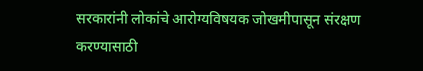सरकारांनी लोकांचे आरोग्यविषयक जोखमीपासून संरक्षण करण्यासाठी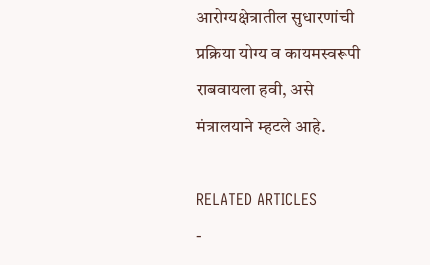आरोग्यक्षेत्रातील सुधारणांची प्रक्रिया योग्य व कायमस्वरूपी राबवायला हवी, असे मंत्रालयाने म्हटले आहे.

RELATED ARTICLES
-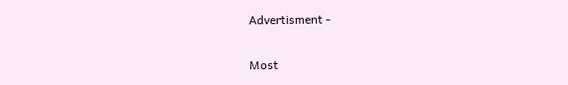Advertisment -

Most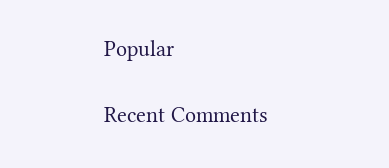Popular

Recent Comments